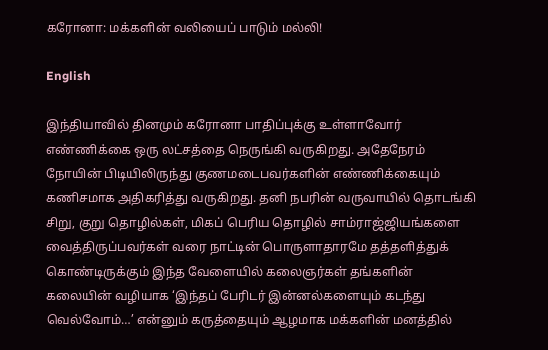கரோனா: மக்களின் வலியைப் பாடும் மல்லி!

English

இந்தியாவில் தினமும் கரோனா பாதிப்புக்கு உள்ளாவோர் எண்ணிக்கை ஒரு லட்சத்தை நெருங்கி வருகிறது. அதேநேரம் நோயின் பிடியிலிருந்து குணமடைபவர்களின் எண்ணிக்கையும் கணிசமாக அதிகரித்து வருகிறது. தனி நபரின் வருவாயில் தொடங்கி சிறு, குறு தொழில்கள், மிகப் பெரிய தொழில் சாம்ராஜ்ஜியங்களை வைத்திருப்பவர்கள் வரை நாட்டின் பொருளாதாரமே தத்தளித்துக் கொண்டிருக்கும் இந்த வேளையில் கலைஞர்கள் தங்களின் கலையின் வழியாக ‘இந்தப் பேரிடர் இன்னல்களையும் கடந்து வெல்வோம்…’ என்னும் கருத்தையும் ஆழமாக மக்களின் மனத்தில்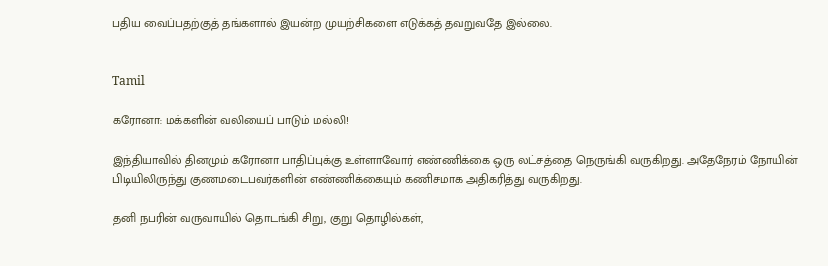பதிய வைப்பதற்குத் தங்களால் இயன்ற முயற்சிகளை எடுக்கத் தவறுவதே இல்லை.


Tamil

கரோனா: மக்களின் வலியைப் பாடும் மல்லி!

இந்தியாவில் தினமும் கரோனா பாதிப்புக்கு உள்ளாவோர் எண்ணிக்கை ஒரு லட்சத்தை நெருங்கி வருகிறது. அதேநேரம் நோயின் பிடியிலிருந்து குணமடைபவர்களின் எண்ணிக்கையும் கணிசமாக அதிகரித்து வருகிறது.

தனி நபரின் வருவாயில் தொடங்கி சிறு, குறு தொழில்கள்,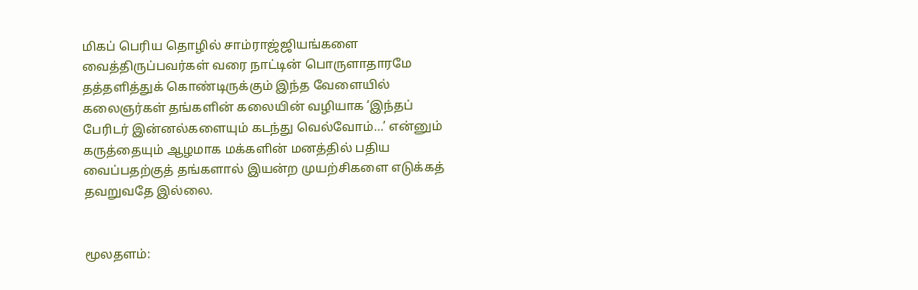மிகப் பெரிய தொழில் சாம்ராஜ்ஜியங்களை வைத்திருப்பவர்கள் வரை நாட்டின் பொருளாதாரமே தத்தளித்துக் கொண்டிருக்கும் இந்த வேளையில் கலைஞர்கள் தங்களின் கலையின் வழியாக ‘இந்தப் பேரிடர் இன்னல்களையும் கடந்து வெல்வோம்…’ என்னும் கருத்தையும் ஆழமாக மக்களின் மனத்தில் பதிய வைப்பதற்குத் தங்களால் இயன்ற முயற்சிகளை எடுக்கத் தவறுவதே இல்லை.


மூலதளம்: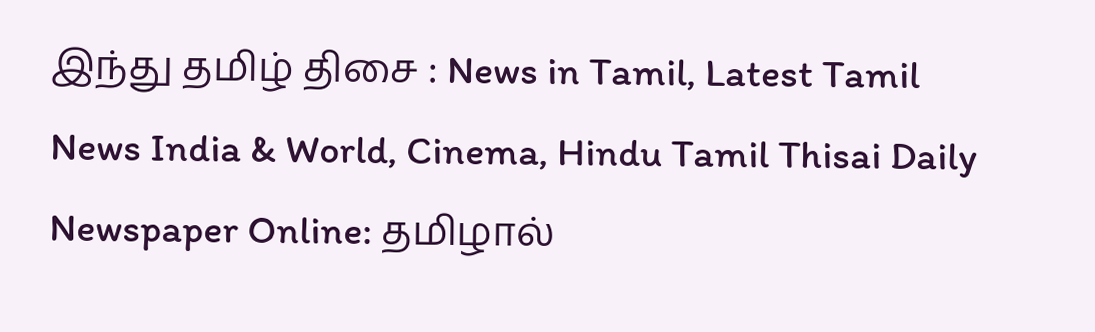இந்து தமிழ் திசை : News in Tamil, Latest Tamil News India & World, Cinema, Hindu Tamil Thisai Daily Newspaper Online: தமிழால்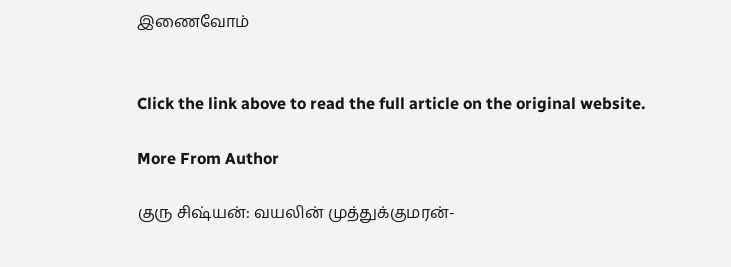இணைவோம்


Click the link above to read the full article on the original website.

More From Author

குரு சிஷ்யன்: வயலின் முத்துக்குமரன்-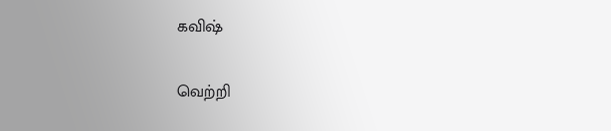கவிஷ்

வெற்றி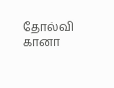தோல்வி கானா